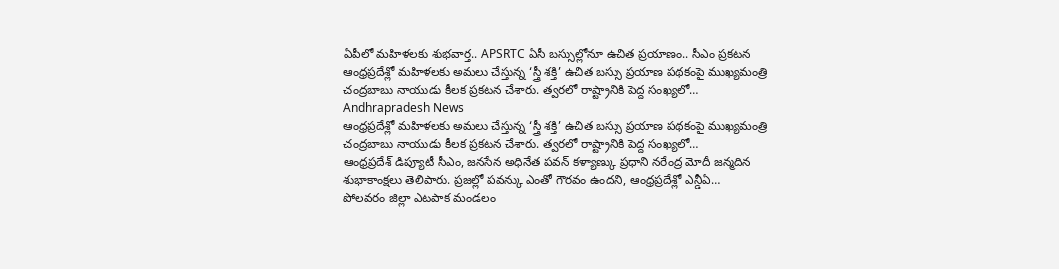ఏపీలో మహిళలకు శుభవార్త.. APSRTC ఏసీ బస్సుల్లోనూ ఉచిత ప్రయాణం.. సీఎం ప్రకటన
ఆంధ్రప్రదేశ్లో మహిళలకు అమలు చేస్తున్న ‘స్త్రీ శక్తి’ ఉచిత బస్సు ప్రయాణ పథకంపై ముఖ్యమంత్రి చంద్రబాబు నాయుడు కీలక ప్రకటన చేశారు. త్వరలో రాష్ట్రానికి పెద్ద సంఖ్యలో…
Andhrapradesh News
ఆంధ్రప్రదేశ్లో మహిళలకు అమలు చేస్తున్న ‘స్త్రీ శక్తి’ ఉచిత బస్సు ప్రయాణ పథకంపై ముఖ్యమంత్రి చంద్రబాబు నాయుడు కీలక ప్రకటన చేశారు. త్వరలో రాష్ట్రానికి పెద్ద సంఖ్యలో…
ఆంధ్రప్రదేశ్ డిప్యూటీ సీఎం, జనసేన అధినేత పవన్ కళ్యాణ్కు ప్రధాని నరేంద్ర మోదీ జన్మదిన శుభాకాంక్షలు తెలిపారు. ప్రజల్లో పవన్కు ఎంతో గౌరవం ఉందని, ఆంధ్రప్రదేశ్లో ఎన్డీఏ…
పోలవరం జిల్లా ఎటపాక మండలం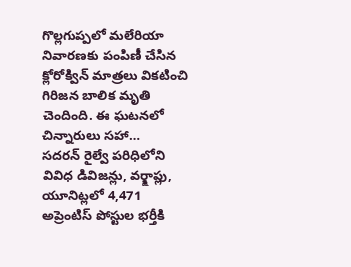గొల్లగుప్పలో మలేరియా నివారణకు పంపిణీ చేసిన క్లోరోక్విన్ మాత్రలు వికటించి గిరిజన బాలిక మృతి చెందింది. ఈ ఘటనలో చిన్నారులు సహా…
సదరన్ రైల్వే పరిధిలోని వివిధ డివిజన్లు, వర్క్షాప్లు, యూనిట్లలో 4,471 అప్రెంటిస్ పోస్టుల భర్తీకి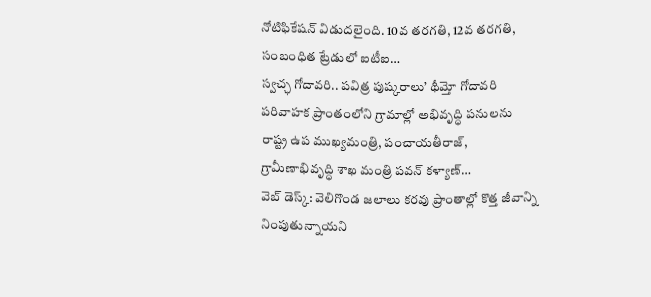నోటిఫికేషన్ విడుదలైంది. 10వ తరగతి, 12వ తరగతి, సంబంధిత ట్రేడులో ఐటీఐ…
స్వచ్ఛ గోదావరి.. పవిత్ర పుష్కరాలు’ థీమ్తో గోదావరి పరివాహక ప్రాంతంలోని గ్రామాల్లో అభివృద్ధి పనులను రాష్ట్ర ఉప ముఖ్యమంత్రి, పంచాయతీరాజ్, గ్రామీణాభివృద్ధి శాఖ మంత్రి పవన్ కళ్యాణ్…
వెబ్ డెస్క్: వెలిగొండ జలాలు కరవు ప్రాంతాల్లో కొత్త జీవాన్ని నింపుతున్నాయని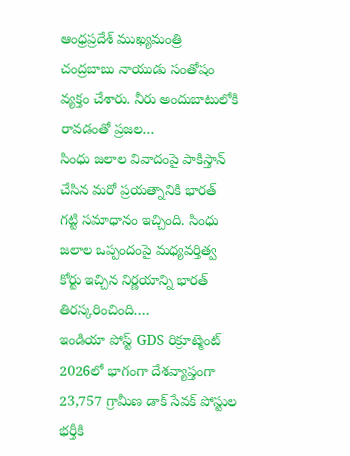ఆంధ్రప్రదేశ్ ముఖ్యమంత్రి చంద్రబాబు నాయుడు సంతోషం వ్యక్తం చేశారు. నీరు అందుబాటులోకి రావడంతో ప్రజల…
సింధు జలాల వివాదంపై పాకిస్తాన్ చేసిన మరో ప్రయత్నానికి భారత్ గట్టి సమాధానం ఇచ్చింది. సింధు జలాల ఒప్పందంపై మధ్యవర్తిత్వ కోర్టు ఇచ్చిన నిర్ణయాన్ని భారత్ తిరస్కరించింది.…
ఇండియా పోస్ట్ GDS రిక్రూట్మెంట్ 2026లో భాగంగా దేశవ్యాప్తంగా 23,757 గ్రామీణ డాక్ సేవక్ పోస్టుల భర్తీకి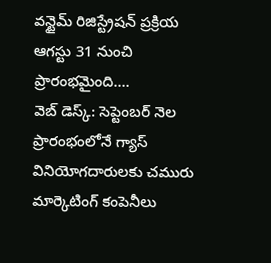వన్టైమ్ రిజిస్ట్రేషన్ ప్రక్రియ ఆగస్టు 31 నుంచి ప్రారంభమైంది.…
వెబ్ డెస్క్: సెప్టెంబర్ నెల ప్రారంభంలోనే గ్యాస్ వినియోగదారులకు చమురు మార్కెటింగ్ కంపెనీలు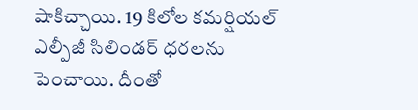షాకిచ్చాయి. 19 కిలోల కమర్షియల్ ఎల్పీజీ సిలిండర్ ధరలను పెంచాయి. దీంతో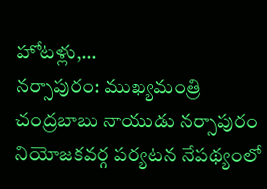హోటళ్లు,…
నర్సాపురం: ముఖ్యమంత్రి చంద్రబాబు నాయుడు నర్సాపురం నియోజకవర్గ పర్యటన నేపథ్యంలో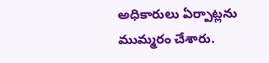అధికారులు ఏర్పాట్లను ముమ్మరం చేశారు.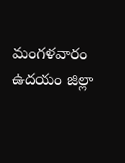మంగళవారం ఉదయం జిల్లా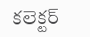కలెక్టర్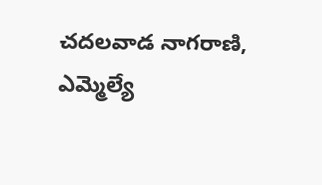చదలవాడ నాగరాణి, ఎమ్మెల్యే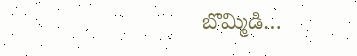బొమ్మిడి…